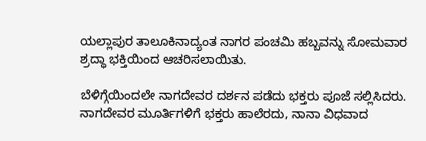ಯಲ್ಲಾಪುರ ತಾಲೂಕಿನಾದ್ಯಂತ ನಾಗರ ಪಂಚಮಿ ಹಬ್ಬವನ್ನು ಸೋಮವಾರ ಶ್ರದ್ಧಾ ಭಕ್ತಿಯಿಂದ ಆಚರಿಸಲಾಯಿತು.

ಬೆಳಿಗ್ಗೆಯಿಂದಲೇ ನಾಗದೇವರ ದರ್ಶನ ಪಡೆದು ಭಕ್ತರು ಪೂಜೆ ಸಲ್ಲಿಸಿದರು. ನಾಗದೇವರ ಮೂರ್ತಿಗಳಿಗೆ ಭಕ್ತರು ಹಾಲೆರದು, ನಾನಾ ವಿಧವಾದ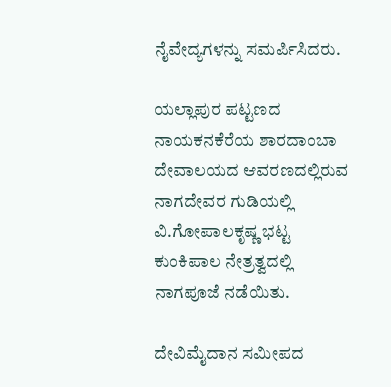ನೈವೇದ್ಯಗಳನ್ನು ಸಮರ್ಪಿಸಿದರು.

ಯಲ್ಲಾಪುರ ಪಟ್ಟಣದ ನಾಯಕನಕೆರೆಯ ಶಾರದಾಂಬಾ ದೇವಾಲಯದ ಆವರಣದಲ್ಲಿರುವ ನಾಗದೇವರ ಗುಡಿಯಲ್ಲಿ ವಿ.ಗೋಪಾಲಕೃಷ್ಣ ಭಟ್ಟ ಕುಂಕಿಪಾಲ ನೇತ್ರತ್ವದಲ್ಲಿ ನಾಗಪೂಜೆ ನಡೆಯಿತು.

ದೇವಿಮೈದಾನ ಸಮೀಪದ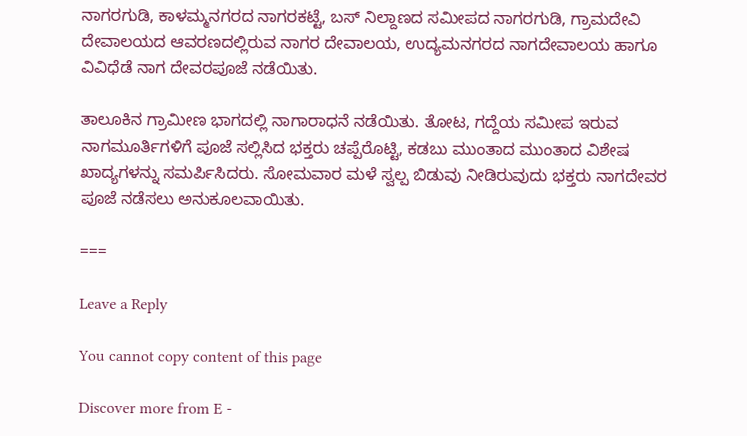ನಾಗರಗುಡಿ, ಕಾಳಮ್ಮನಗರದ ನಾಗರಕಟ್ಟೆ, ಬಸ್ ನಿಲ್ದಾಣದ ಸಮೀಪದ ನಾಗರಗುಡಿ, ಗ್ರಾಮದೇವಿ ದೇವಾಲಯದ ಆವರಣದಲ್ಲಿರುವ ನಾಗರ ದೇವಾಲಯ, ಉದ್ಯಮನಗರದ ನಾಗದೇವಾಲಯ ಹಾಗೂ ವಿವಿಧೆಡೆ ನಾಗ ದೇವರಪೂಜೆ ನಡೆಯಿತು.

ತಾಲೂಕಿನ ಗ್ರಾಮೀಣ ಭಾಗದಲ್ಲಿ ನಾಗಾರಾಧನೆ ನಡೆಯಿತು. ತೋಟ, ಗದ್ದೆಯ ಸಮೀಪ ಇರುವ ನಾಗಮೂರ್ತಿಗಳಿಗೆ ಪೂಜೆ ಸಲ್ಲಿಸಿದ ಭಕ್ತರು ಚಪ್ಪೆರೊಟ್ಟಿ, ಕಡಬು ಮುಂತಾದ ಮುಂತಾದ ವಿಶೇಷ ಖಾದ್ಯಗಳನ್ನು ಸಮರ್ಪಿಸಿದರು. ಸೋಮವಾರ ಮಳೆ ಸ್ವಲ್ಪ ಬಿಡುವು ನೀಡಿರುವುದು ಭಕ್ತರು ನಾಗದೇವರ ಪೂಜೆ ನಡೆಸಲು ಅನುಕೂಲವಾಯಿತು.

===

Leave a Reply

You cannot copy content of this page

Discover more from E -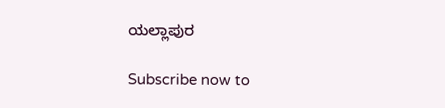ಯಲ್ಲಾಪುರ

Subscribe now to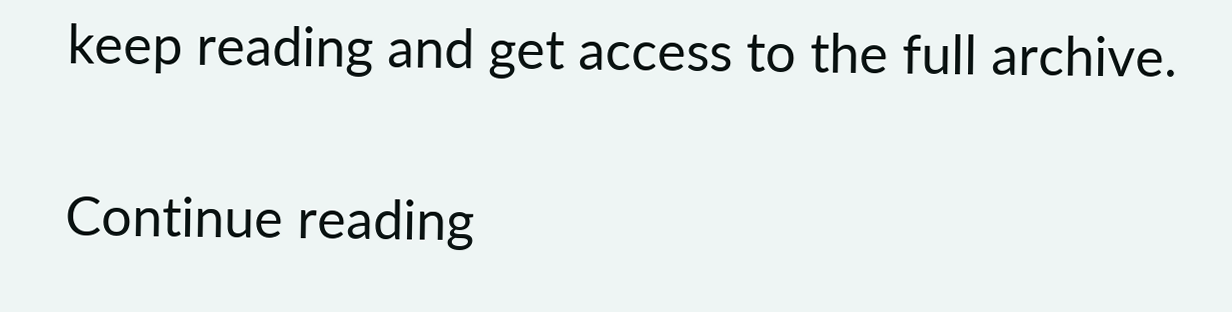keep reading and get access to the full archive.

Continue reading